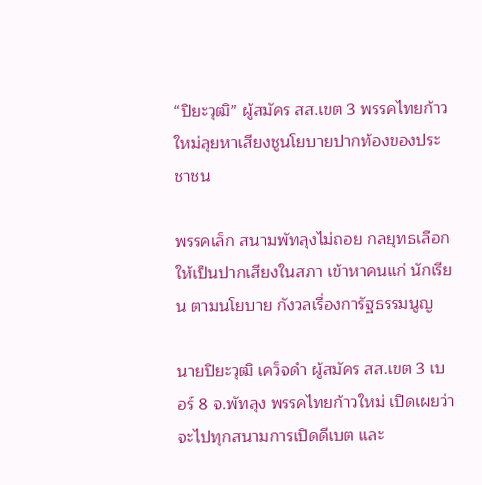“ปิยะวุฒิ” ผู้สมัคร สส.เขต 3 พรรคไทยก้าวใหม่ลุยหาเสียงชูนโยบายปากท้องของประชาชน

พรรคเล็ก สนามพัทลุงไม่ถอย กลยุทธเลือกให้เป็นปากเสียงในสภา เข้าหาคนแก่ นักเรียน ตามนโยบาย กังวลเรื่องการัฐธรรมนูญ

นายปิยะวุฒิ เคว็จดำ ผู้สมัคร สส.เขต 3 เบอร์ 8 จ.พัทลุง พรรคไทยก้าวใหม่ เปิดเผยว่า จะไปทุกสนามการเปิดดีเบต และ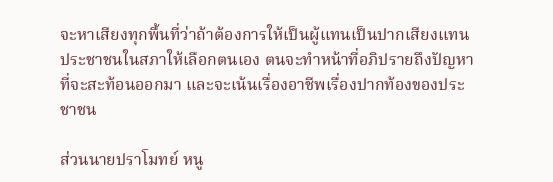จะหาเสียงทุกพื้นที่ว่าถ้าต้องการให้เป็นผู้แทนเป็นปากเสียงแทนประชาชนในสภาให้เลือกตนเอง ตนจะทำหน้าที่อภิปรายถึงปัญหาที่จะสะท้อนออกมา และจะเน้นเรื่องอาชีพเรื่องปากท้องของประชาชน

ส่วนนายปราโมทย์ หนู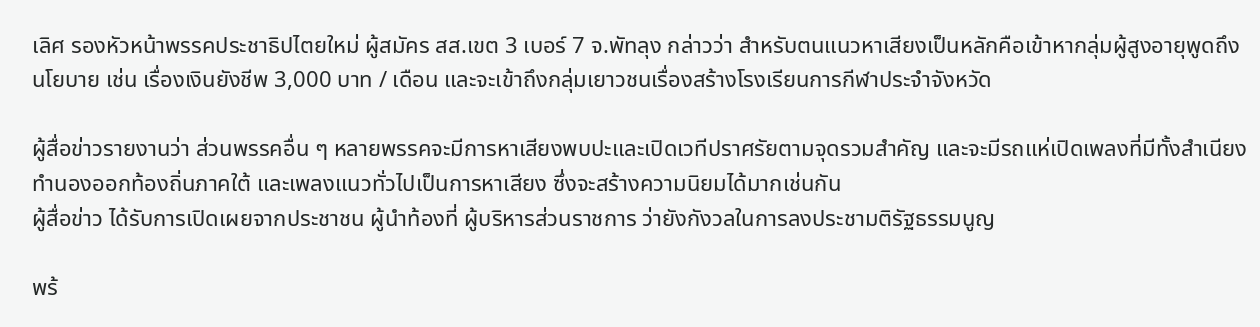เลิศ รองหัวหน้าพรรคประชาธิปไตยใหม่ ผู้สมัคร สส.เขต 3 เบอร์ 7 จ.พัทลุง กล่าวว่า สำหรับตนแนวหาเสียงเป็นหลักคือเข้าหากลุ่มผู้สูงอายุพูดถึงนโยบาย เช่น เรื่องเงินยังชีพ 3,000 บาท / เดือน และจะเข้าถึงกลุ่มเยาวชนเรื่องสร้างโรงเรียนการกีฬาประจำจังหวัด

ผู้สื่อข่าวรายงานว่า ส่วนพรรคอื่น ๆ หลายพรรคจะมีการหาเสียงพบปะและเปิดเวทีปราศรัยตามจุดรวมสำคัญ และจะมีรถแห่เปิดเพลงที่มีทั้งสำเนียงทำนองออกท้องถิ่นภาคใต้ และเพลงแนวทั่วไปเป็นการหาเสียง ซึ่งจะสร้างความนิยมได้มากเช่นกัน
ผู้สื่อข่าว ได้รับการเปิดเผยจากประชาชน ผู้นำท้องที่ ผู้บริหารส่วนราชการ ว่ายังกังวลในการลงประชามติรัฐธรรมนูญ

พร้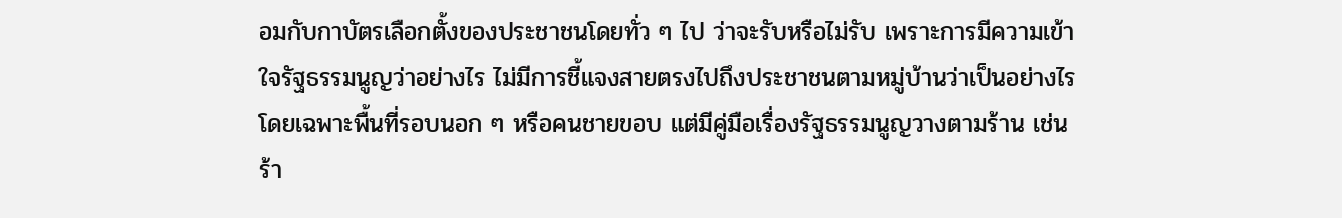อมกับกาบัตรเลือกตั้งของประชาชนโดยทั่ว ๆ ไป ว่าจะรับหรือไม่รับ เพราะการมีความเข้าใจรัฐธรรมนูญว่าอย่างไร ไม่มีการชี้แจงสายตรงไปถึงประชาชนตามหมู่บ้านว่าเป็นอย่างไรโดยเฉพาะพื้นที่รอบนอก ๆ หรือคนชายขอบ แต่มีคู่มือเรื่องรัฐธรรมนูญวางตามร้าน เช่น ร้า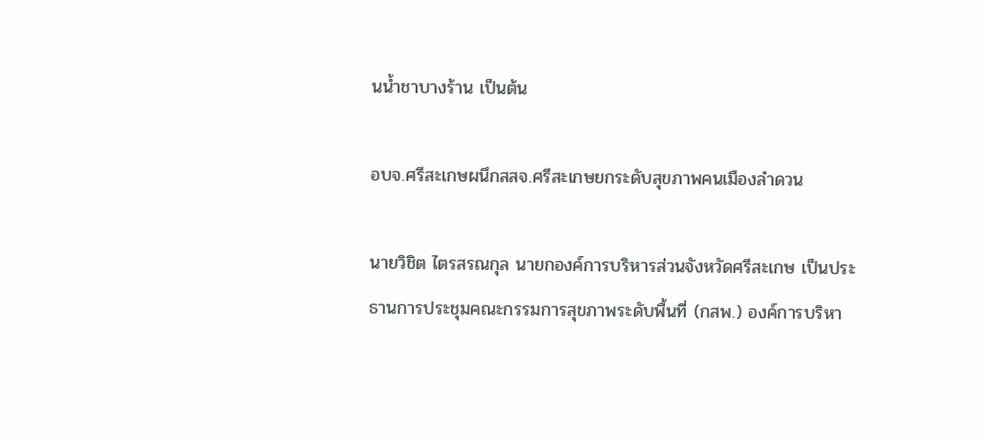นน้ำชาบางร้าน เป็นต้น

อบจ.ศรีสะเกษผนึกสสจ.ศรีสะเกษยกระดับสุขภาพคนเมืองลำดวน

นายวิชิต ไตรสรณกุล นายกองค์การบริหารส่วนจังหวัดศรีสะเกษ เป็นประธานการประชุมคณะกรรมการสุขภาพระดับพื้นที่ (กสพ.) องค์การบริหา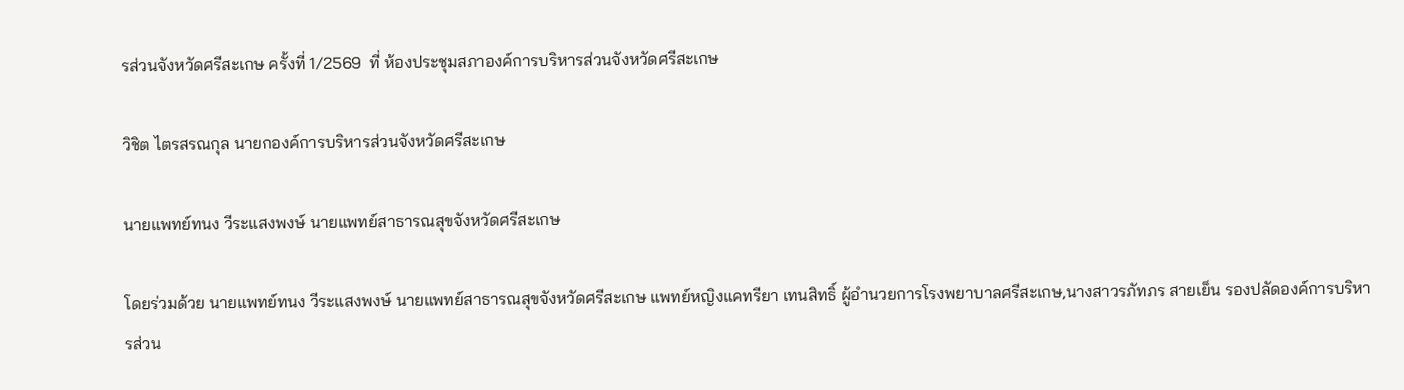รส่วนจังหวัดศรีสะเกษ ครั้งที่ 1/2569  ที่ ห้องประชุมสภาองค์การบริหารส่วนจังหวัดศรีสะเกษ

วิชิต ไตรสรณกุล นายกองค์การบริหารส่วนจังหวัดศรีสะเกษ

นายแพทย์ทนง วีระแสงพงษ์ นายแพทย์สาธารณสุขจังหวัดศรีสะเกษ

โดยร่วมด้วย นายแพทย์ทนง วีระแสงพงษ์ นายแพทย์สาธารณสุขจังหวัดศรีสะเกษ แพทย์หญิงแคทรียา เทนสิทธิ์ ผู้อำนวยการโรงพยาบาลศรีสะเกษ,นางสาวรภัทภร สายเย็น รองปลัดองค์การบริหารส่วน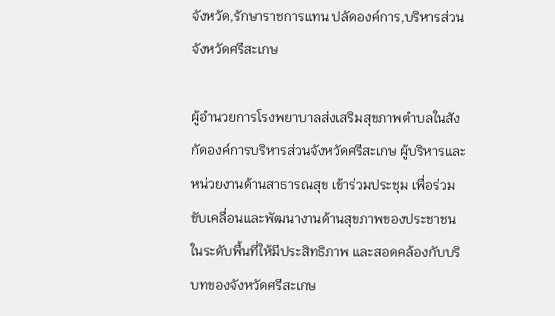จังหวัด,รักษาราชการแทน ปลัดองค์การ,บริหารส่วนจังหวัดศรีสะเกษ

ผู้อำนวยการโรงพยาบาลส่งเสริมสุขภาพตำบลในสังกัดองค์การบริหารส่วนจังหวัดศรีสะเกษ ผู้บริหารและหน่วยงานด้านสาธารณสุข เข้าร่วมประชุม เพื่อร่วมขับเคลื่อนและพัฒนางานด้านสุขภาพของประชาชนในระดับพื้นที่ให้มีประสิทธิภาพ และสอดคล้องกับบริบทของจังหวัดศรีสะเกษ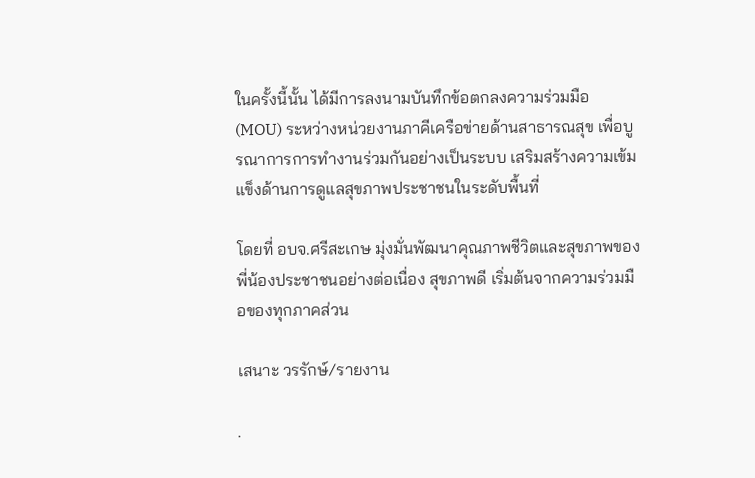ในครั้งนี้นั้น ได้มีการลงนามบันทึกข้อตกลงความร่วมมือ (MOU) ระหว่างหน่วยงานภาคีเครือข่ายด้านสาธารณสุข เพื่อบูรณาการการทำงานร่วมกันอย่างเป็นระบบ เสริมสร้างความเข้มแข็งด้านการดูแลสุขภาพประชาชนในระดับพื้นที่

โดยที่ อบจ.ศรีสะเกษ มุ่งมั่นพัฒนาคุณภาพชีวิตและสุขภาพของพี่น้องประชาชนอย่างต่อเนื่อง สุขภาพดี เริ่มต้นจากความร่วมมือของทุกภาคส่วน

เสนาะ วรรักษ์/รายงาน

.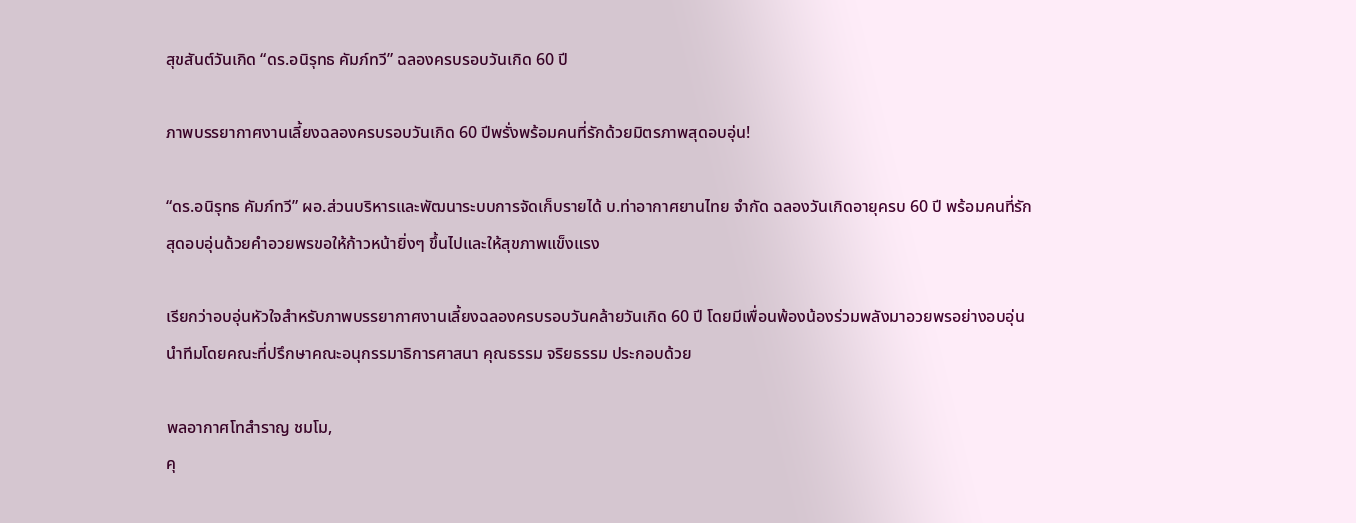สุขสันต์วันเกิด “ดร.อนิรุทธ คัมภ์ทวี” ฉลองครบรอบวันเกิด 60 ปี

ภาพบรรยากาศงานเลี้ยงฉลองครบรอบวันเกิด 60 ปีพรั่งพร้อมคนที่รักด้วยมิตรภาพสุดอบอุ่น!

“ดร.อนิรุทธ คัมภ์ทวี” ผอ.ส่วนบริหารและพัฒนาระบบการจัดเก็บรายได้ บ.ท่าอากาศยานไทย จำกัด ฉลองวันเกิดอายุครบ 60 ปี พร้อมคนที่รักสุดอบอุ่นด้วยคำอวยพรขอให้ก้าวหน้ายิ่งๆ ขึ้นไปและให้สุขภาพแข็งแรง

เรียกว่าอบอุ่นหัวใจสำหรับภาพบรรยากาศงานเลี้ยงฉลองครบรอบวันคล้ายวันเกิด 60 ปี โดยมีเพื่อนพ้องน้องร่วมพลังมาอวยพรอย่างอบอุ่น นำทีมโดยคณะที่ปรึกษาคณะอนุกรรมาธิการศาสนา คุณธรรม จริยธรรม ประกอบด้วย

พลอากาศโทสำราญ ชมโม,
คุ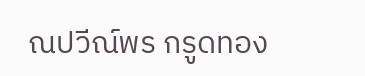ณปวีณ์พร กรูดทอง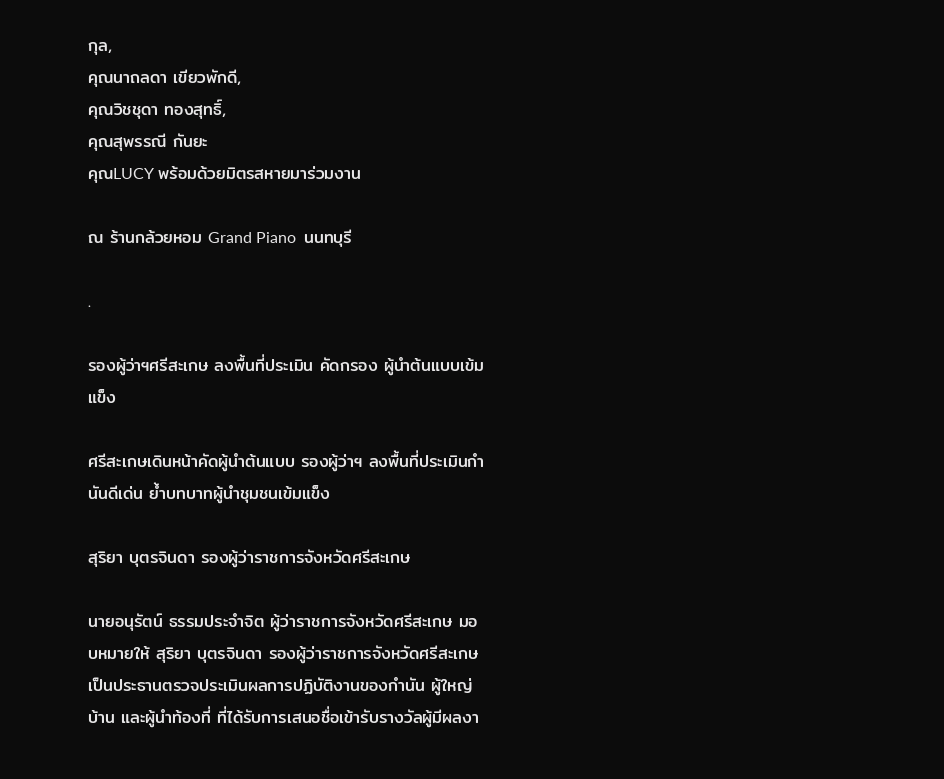กุล,
คุณนาถลดา เขียวพักดี,
คุณวิชชุดา ทองสุทธิ์,
คุณสุพรรณี กันยะ
คุณLUCY พร้อมด้วยมิตรสหายมาร่วมงาน

ณ ร้านกล้วยหอม Grand Piano  นนทบุรี

.

รองผู้ว่าฯศรีสะเกษ ลงพื้นที่ประเมิน คัดกรอง ผู้นำต้นแบบเข้มแข็ง

ศรีสะเกษเดินหน้าคัดผู้นำต้นแบบ รองผู้ว่าฯ ลงพื้นที่ประเมินกำนันดีเด่น ย้ำบทบาทผู้นำชุมชนเข้มแข็ง

สุริยา บุตรจินดา รองผู้ว่าราชการจังหวัดศรีสะเกษ

นายอนุรัตน์ ธรรมประจำจิต ผู้ว่าราชการจังหวัดศรีสะเกษ มอบหมายให้ สุริยา บุตรจินดา รองผู้ว่าราชการจังหวัดศรีสะเกษ เป็นประธานตรวจประเมินผลการปฏิบัติงานของกำนัน ผู้ใหญ่บ้าน และผู้นำท้องที่ ที่ได้รับการเสนอชื่อเข้ารับรางวัลผู้มีผลงา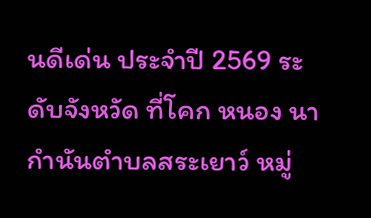นดีเด่น ประจำปี 2569 ระดับจังหวัด ที่โคก หนอง นา กำนันตำบลสระเยาว์ หมู่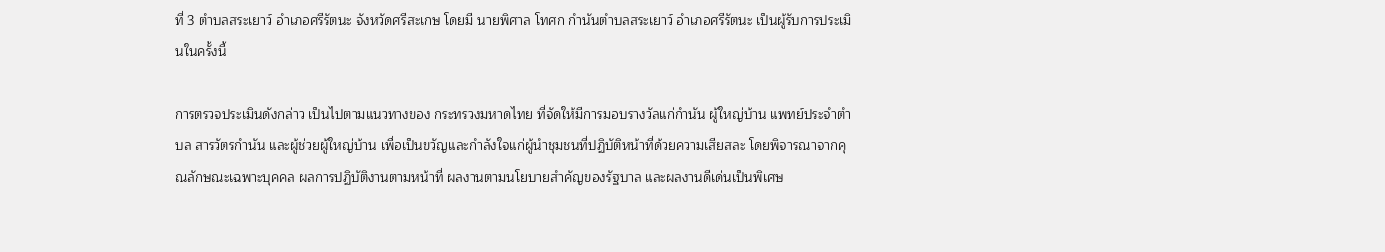ที่ 3 ตำบลสระเยาว์ อำเภอศรีรัตนะ จังหวัดศรีสะเกษ โดยมี นายพิศาล โทศก กำนันตำบลสระเยาว์ อำเภอศรีรัตนะ เป็นผู้รับการประเมินในครั้งนี้

การตรวจประเมินดังกล่าว เป็นไปตามแนวทางของ กระทรวงมหาดไทย ที่จัดให้มีการมอบรางวัลแก่กำนัน ผู้ใหญ่บ้าน แพทย์ประจำตำบล สารวัตรกำนัน และผู้ช่วยผู้ใหญ่บ้าน เพื่อเป็นขวัญและกำลังใจแก่ผู้นำชุมชนที่ปฏิบัติหน้าที่ด้วยความเสียสละ โดยพิจารณาจากคุณลักษณะเฉพาะบุคคล ผลการปฏิบัติงานตามหน้าที่ ผลงานตามนโยบายสำคัญของรัฐบาล และผลงานดีเด่นเป็นพิเศษ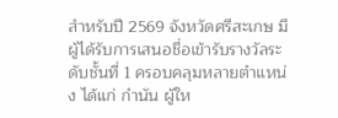สำหรับปี 2569 จังหวัดศรีสะเกษ มีผู้ได้รับการเสนอชื่อเข้ารับรางวัลระดับชั้นที่ 1 ครอบคลุมหลายตำแหน่ง ได้แก่ กำนัน ผู้ให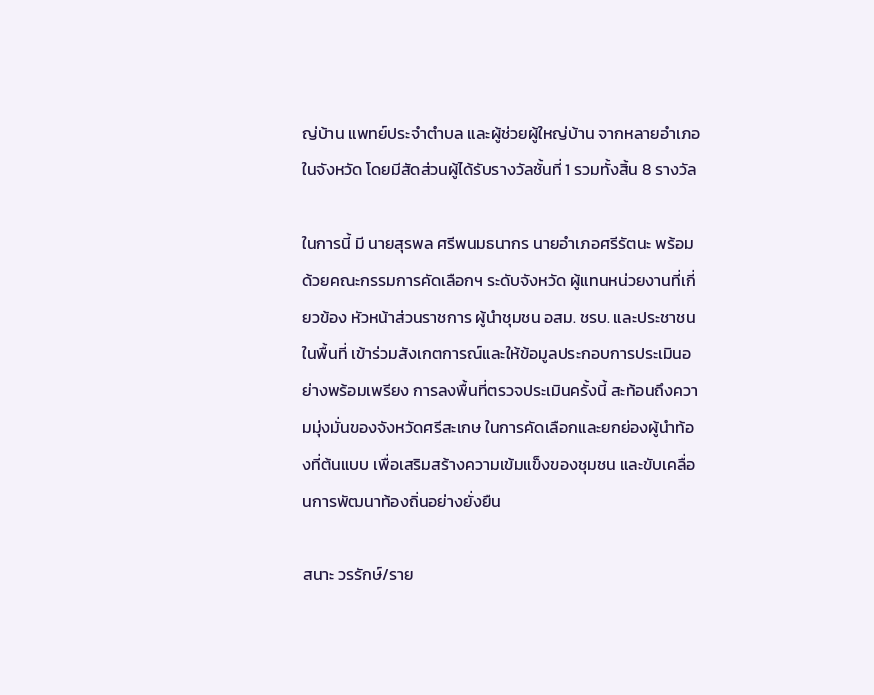ญ่บ้าน แพทย์ประจำตำบล และผู้ช่วยผู้ใหญ่บ้าน จากหลายอำเภอในจังหวัด โดยมีสัดส่วนผู้ได้รับรางวัลชั้นที่ 1 รวมทั้งสิ้น 8 รางวัล

ในการนี้ มี นายสุรพล ศรีพนมธนากร นายอำเภอศรีรัตนะ พร้อมด้วยคณะกรรมการคัดเลือกฯ ระดับจังหวัด ผู้แทนหน่วยงานที่เกี่ยวข้อง หัวหน้าส่วนราชการ ผู้นำชุมชน อสม. ชรบ. และประชาชนในพื้นที่ เข้าร่วมสังเกตการณ์และให้ข้อมูลประกอบการประเมินอย่างพร้อมเพรียง การลงพื้นที่ตรวจประเมินครั้งนี้ สะท้อนถึงความมุ่งมั่นของจังหวัดศรีสะเกษ ในการคัดเลือกและยกย่องผู้นำท้องที่ต้นแบบ เพื่อเสริมสร้างความเข้มแข็งของชุมชน และขับเคลื่อนการพัฒนาท้องถิ่นอย่างยั่งยืน

สนาะ วรรักษ์/ราย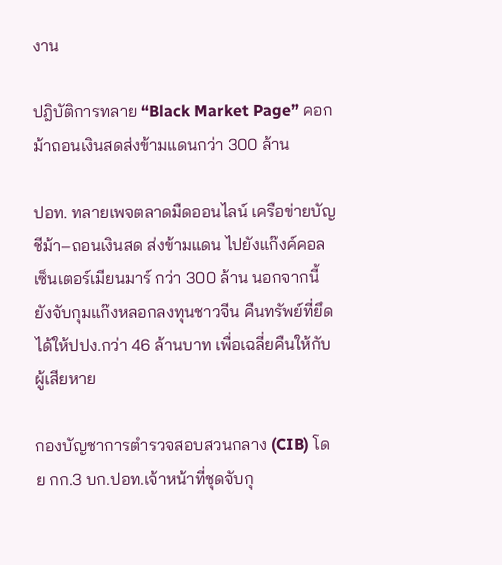งาน

ปฎิบัติการทลาย “Black Market Page” คอกม้าถอนเงินสดส่งข้ามแดนกว่า 300 ล้าน

ปอท. ทลายเพจตลาดมืดออนไลน์ เครือข่ายบัญชีม้า–ถอนเงินสด ส่งข้ามแดน ไปยังแก๊งค์คอลเซ็นเตอร์เมียนมาร์ กว่า 300 ล้าน นอกจากนี้  ยังจับกุมแก๊งหลอกลงทุนชาวจีน คืนทรัพย์ที่ยึดได้ให้ปปง.กว่า 46 ล้านบาท เพื่อเฉลี่ยคืนให้กับผู้เสียหาย

กองบัญชาการตำรวจสอบสวนกลาง (CIB) โดย กก.3 บก.ปอท.เจ้าหน้าที่ชุดจับกุ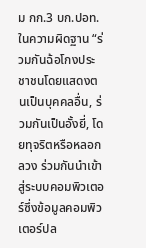ม กก.3 บก.ปอท. ในความผิดฐาน “ร่วมกันฉ้อโกงประชาชนโดยแสดงตนเป็นบุคคลอื่น, ร่วมกันเป็นอั้งยี่, โดยทุจริตหรือหลอกลวง ร่วมกันนำเข้าสู่ระบบคอมพิวเตอร์ซึ่งข้อมูลคอมพิวเตอร์ปล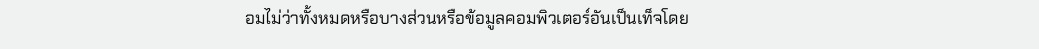อมไม่ว่าทั้งหมดหรือบางส่วนหรือข้อมูลคอมพิวเตอร์อันเป็นเท็จโดย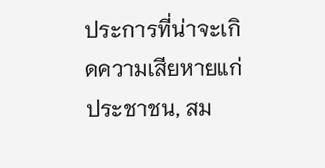ประการที่น่าจะเกิดความเสียหายแก่ประชาชน, สม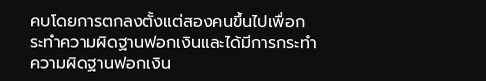คบโดยการตกลงตั้งแต่สองคนขึ้นไปเพื่อกระทำความผิดฐานฟอกเงินและได้มีการกระทำความผิดฐานฟอกเงิน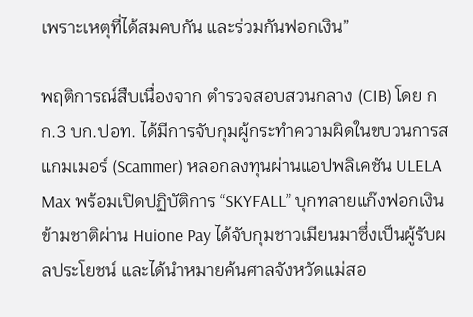เพราะเหตุที่ได้สมคบกัน และร่วมกันฟอกเงิน”

พฤติการณ์สืบเนื่องจาก ตำรวจสอบสวนกลาง (CIB) โดย กก.3 บก.ปอท. ได้มีการจับกุมผู้กระทำความผิดในขบวนการสแกมเมอร์ (Scammer) หลอกลงทุนผ่านแอปพลิเคชัน ULELA Max พร้อมเปิดปฏิบัติการ “SKYFALL” บุกทลายแก๊งฟอกเงินข้ามชาติผ่าน Huione Pay ได้จับกุมชาวเมียนมาซึ่งเป็นผู้รับผลประโยชน์ และได้นำหมายค้นศาลจังหวัดแม่สอ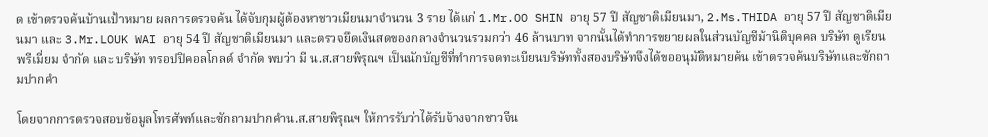ด เข้าตรวจค้นบ้านเป้าหมาย ผลการตรวจค้น ได้จับกุมผู้ต้องหาชาวเมียนมาจำนวน 3 ราย ได้แก่ 1.Mr.OO SHIN อายุ 57 ปี สัญชาติเมียนมา, 2.Ms.THIDA อายุ 57 ปี สัญชาติเมียนมา และ 3.Mr.LOUK WAI อายุ 54 ปี สัญชาติเมียนมา และตรวจยึดเงินสดของกลางจำนวนรวมกว่า 46 ล้านบาท จากนั้นได้ทำการขยายผลในส่วนบัญชีม้านิติบุคคล บริษัท ดูเรียน พรีเมี่ยม จำกัด และ บริษัท ทรอปปิคอลโกลด์ จำกัด พบว่า มี น.ส.สายพิรุณฯ เป็นนักบัญชีที่ทำการจดทะเบียนบริษัททั้งสองบริษัทจึงได้ขออนุมัติหมายค้น เข้าตรวจค้นบริษัทและซักถามปากคำ

โดยจากการตรวจสอบข้อมูลโทรศัพท์และซักถามปากคำน.ส.สายพิรุณฯ ให้การรับว่าได้รับจ้างจากชาวจีน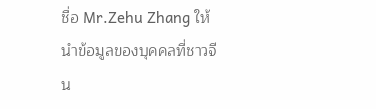ชื่อ Mr.Zehu Zhang ให้นำข้อมูลของบุคคลที่ชาวจีน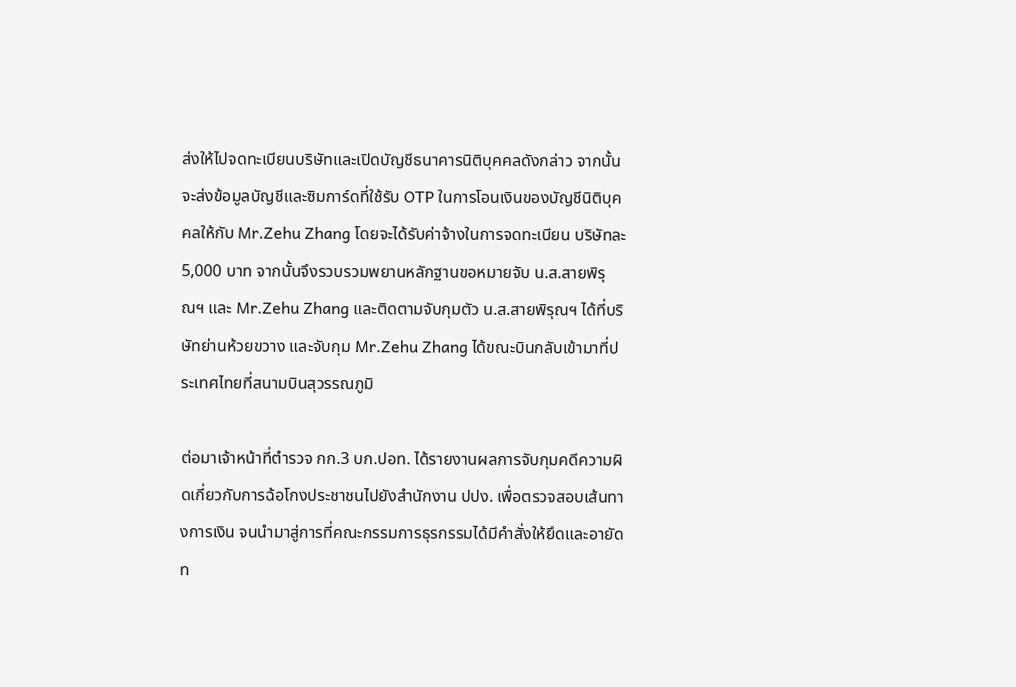ส่งให้ไปจดทะเบียนบริษัทและเปิดบัญชีธนาคารนิติบุคคลดังกล่าว จากนั้นจะส่งข้อมูลบัญชีและซิมการ์ดที่ใช้รับ OTP ในการโอนเงินของบัญชีนิติบุคคลให้กับ Mr.Zehu Zhang โดยจะได้รับค่าจ้างในการจดทะเบียน บริษัทละ 5,000 บาท จากนั้นจึงรวบรวมพยานหลักฐานขอหมายจับ น.ส.สายพิรุณฯ และ Mr.Zehu Zhang และติดตามจับกุมตัว น.ส.สายพิรุณฯ ได้ที่บริษัทย่านห้วยขวาง และจับกุม Mr.Zehu Zhang ได้ขณะบินกลับเข้ามาที่ประเทศไทยที่สนามบินสุวรรณภูมิ

ต่อมาเจ้าหน้าที่ตำรวจ กก.3 บก.ปอท. ได้รายงานผลการจับกุมคดีความผิดเกี่ยวกับการฉ้อโกงประชาชนไปยังสำนักงาน ปปง. เพื่อตรวจสอบเส้นทางการเงิน จนนำมาสู่การที่คณะกรรมการธุรกรรมได้มีคำสั่งให้ยึดและอายัดท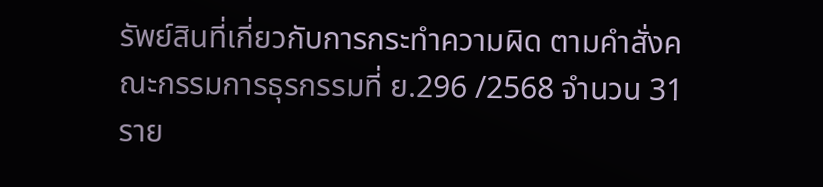รัพย์สินที่เกี่ยวกับการกระทำความผิด ตามคำสั่งคณะกรรมการธุรกรรมที่ ย.296 /2568 จำนวน 31 ราย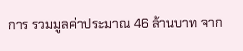การ รวมมูลค่าประมาณ 46 ล้านบาท จาก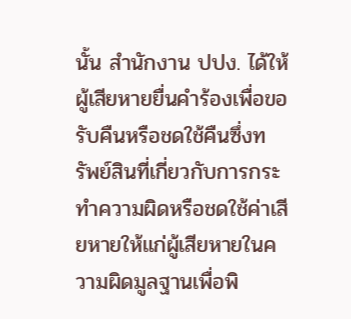นั้น สำนักงาน ปปง. ได้ให้ผู้เสียหายยื่นคำร้องเพื่อขอรับคืนหรือชดใช้คืนซึ่งทรัพย์สินที่เกี่ยวกับการกระทำความผิดหรือชดใช้ค่าเสียหายให้แก่ผู้เสียหายในความผิดมูลฐานเพื่อพิ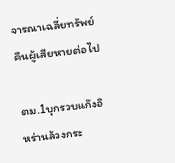จารณาเฉลี่ยทรัพย์คืนผู้เสียหายต่อไป

ตม.1บุกรวบแก๊งอิหร่านล้วงกระ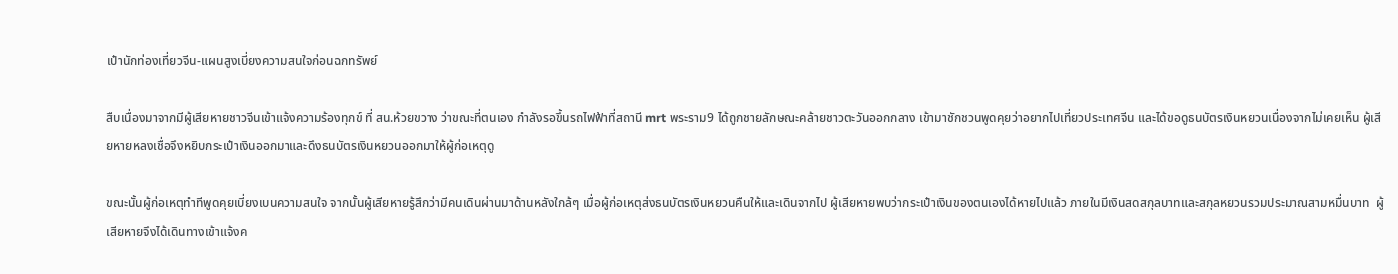เป๋านักท่องเที่ยวจีน-แผนสูงเบี่ยงความสนใจก่อนฉกทรัพย์

สืบเนื่องมาจากมีผู้เสียหายชาวจีนเข้าแจ้งความร้องทุกข์ ที่ สน.ห้วยขวาง ว่าขณะที่ตนเอง กำลังรอขึ้นรถไฟฟ้าที่สถานี mrt พระราม9 ได้ถูกชายลักษณะคล้ายชาวตะวันออกกลาง เข้ามาชักชวนพูดคุยว่าอยากไปเที่ยวประเทศจีน และได้ขอดูธนบัตรเงินหยวนเนื่องจากไม่เคยเห็น ผู้เสียหายหลงเชื่อจึงหยิบกระเป๋าเงินออกมาและดึงธนบัตรเงินหยวนออกมาให้ผู้ก่อเหตุดู

ขณะนั้นผู้ก่อเหตุทำทีพูดคุยเบี่ยงเบนความสนใจ จากนั้นผู้เสียหายรู้สึกว่ามีคนเดินผ่านมาด้านหลังใกล้ๆ เมื่อผู้ก่อเหตุส่งธนบัตรเงินหยวนคืนให้และเดินจากไป ผู้เสียหายพบว่ากระเป๋าเงินของตนเองได้หายไปแล้ว ภายในมีเงินสดสกุลบาทและสกุลหยวนรวมประมาณสามหมื่นบาท  ผู้เสียหายจึงได้เดินทางเข้าแจ้งค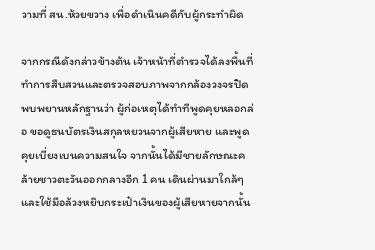วามที่ สน.ห้วยขวาง เพื่อดำเนินคดีกับผู้กระทำผิด

จากกรณีดังกล่าวข้างต้น เจ้าหน้าที่ตำรวจได้ลงพื้นที่ทำการสืบสวนและตรวจสอบภาพจากกล้องวงจรปิด พบพยานหลักฐานว่า ผู้ก่อเหตุได้ทำทีพูดคุยหลอกล่อ ขอดูธนบัตรเงินสกุลหยวนจากผู้เสียหาย และพูดคุยเบี่ยงเบนความสนใจ จากนั้นได้มีชายลักษณะคล้ายชาวตะวันออกกลางอีก 1 คน เดินผ่านมาใกล้ๆ และใช้มือล้วงหยิบกระเป๋าเงินของผู้เสียหายจากนั้น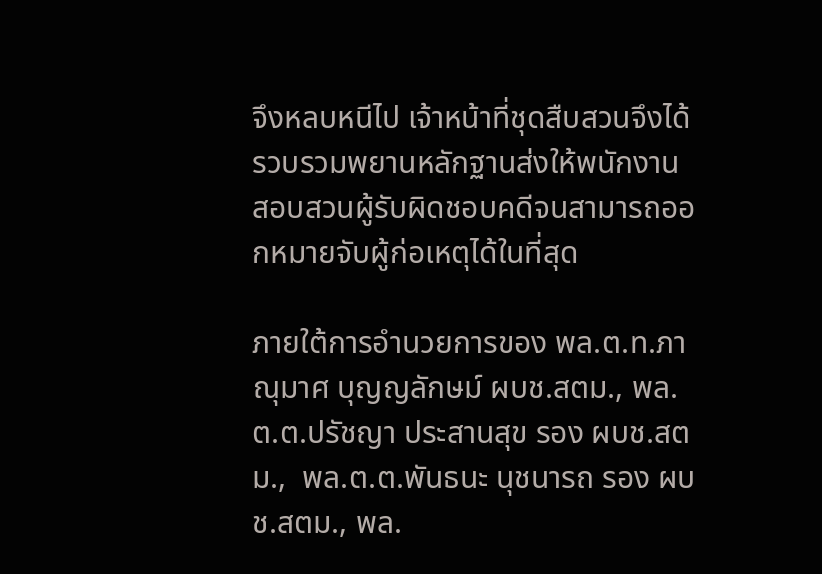จึงหลบหนีไป เจ้าหน้าที่ชุดสืบสวนจึงได้รวบรวมพยานหลักฐานส่งให้พนักงานสอบสวนผู้รับผิดชอบคดีจนสามารถออกหมายจับผู้ก่อเหตุได้ในที่สุด

ภายใต้การอำนวยการของ พล.ต.ท.ภาณุมาศ บุญญลักษม์ ผบช.สตม., พล.ต.ต.ปรัชญา ประสานสุข รอง ผบช.สตม.,  พล.ต.ต.พันธนะ นุชนารถ รอง ผบช.สตม., พล.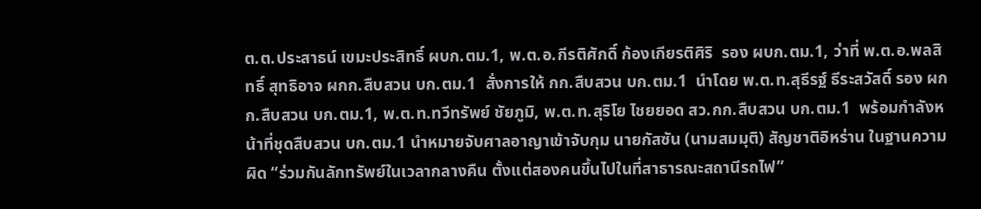ต.ต.ประสาธน์ เขมะประสิทธิ์ ผบก.ตม.1, พ.ต.อ.กีรติศักดิ์ ก้องเกียรติศิริ  รอง ผบก.ตม.1, ว่าที่ พ.ต.อ.พลสิทธิ์ สุทธิอาจ ผกก.สืบสวน บก.ตม.1  สั่งการให้ กก.สืบสวน บก.ตม.1  นำโดย พ.ต.ท.สุธีรฐ์ ธีระสวัสดิ์ รอง ผกก.สืบสวน บก.ตม.1, พ.ต.ท.ทวีทรัพย์ ชัยภูมิ, พ.ต.ท.สุริโย ไชยยอด สว.กก.สืบสวน บก.ตม.1  พร้อมกำลังหน้าที่ชุดสืบสวน บก.ตม.1 นำหมายจับศาลอาญาเข้าจับกุม นายกัสซัน (นามสมมุติ) สัญชาติอิหร่าน ในฐานความผิด “ร่วมกันลักทรัพย์ในเวลากลางคืน ตั้งแต่สองคนขึ้นไปในที่สาธารณะสถานีรถไฟ”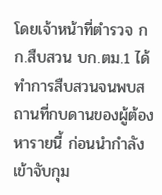โดยเจ้าหน้าที่ตำรวจ กก.สืบสวน บก.ตม.1 ได้ทำการสืบสวนจนพบสถานที่กบดานของผู้ต้องหารายนี้ ก่อนนำกำลังเข้าจับกุม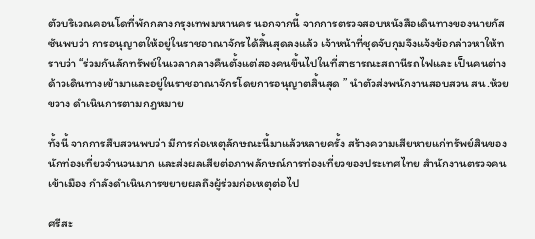ตัวบริเวณคอนโดที่พักกลางกรุงเทพมหานคร นอกจากนี้ จากการตรวจสอบหนังสือเดินทางของนายกัสซันพบว่า การอนุญาตให้อยู่ในราชอาณาจักรได้สิ้นสุดลงแล้ว เจ้าหน้าที่ชุดจับกุมจึงแจ้งข้อกล่าวหาให้ทราบว่า “ร่วมกันลักทรัพย์ในเวลากลางคืนตั้งแต่สองคนขึ้นไปในที่สาธารณะสถานีรถไฟและ เป็นคนต่างด้าวเดินทางเข้ามาและอยู่ในราชอาณาจักรโดยการอนุญาตสิ้นสุด ” นำตัวส่งพนักงานสอบสวน สน.ห้วยขวาง ดำเนินการตามกฎหมาย

ทั้งนี้ จากการสืบสวนพบว่า มีการก่อเหตุลักษณะนี้มาแล้วหลายครั้ง สร้างความเสียหายแก่ทรัพย์สินของนักท่องเที่ยวจำนวนมาก และส่งผลเสียต่อภาพลักษณ์การท่องเที่ยวของประเทศไทย สำนักงานตรวจคนเข้าเมือง กำลังดำเนินการขยายผลถึงผู้ร่วมก่อเหตุต่อไป

ศรีสะ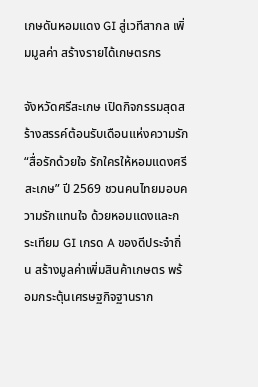เกษดันหอมแดง GI สู่เวทีสากล เพิ่มมูลค่า สร้างรายได้เกษตรกร

จังหวัดศรีสะเกษ เปิดกิจกรรมสุดสร้างสรรค์ต้อนรับเดือนแห่งความรัก “สื่อรักด้วยใจ รักใครให้หอมแดงศรีสะเกษ” ปี 2569 ชวนคนไทยมอบความรักแทนใจ ด้วยหอมแดงและกระเทียม GI เกรด A ของดีประจำถิ่น สร้างมูลค่าเพิ่มสินค้าเกษตร พร้อมกระตุ้นเศรษฐกิจฐานราก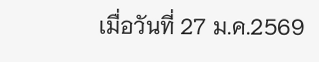เมื่อวันที่ 27 ม.ค.2569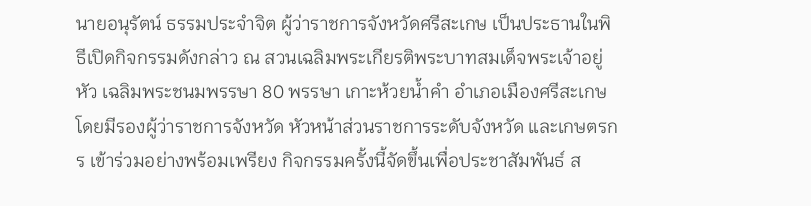นายอนุรัตน์ ธรรมประจำจิต ผู้ว่าราชการจังหวัดศรีสะเกษ เป็นประธานในพิธีเปิดกิจกรรมดังกล่าว ณ สวนเฉลิมพระเกียรติพระบาทสมเด็จพระเจ้าอยู่หัว เฉลิมพระชนมพรรษา 80 พรรษา เกาะห้วยน้ำคำ อำเภอเมืองศรีสะเกษ โดยมีรองผู้ว่าราชการจังหวัด หัวหน้าส่วนราชการระดับจังหวัด และเกษตรกร เข้าร่วมอย่างพร้อมเพรียง กิจกรรมครั้งนี้จัดขึ้นเพื่อประชาสัมพันธ์ ส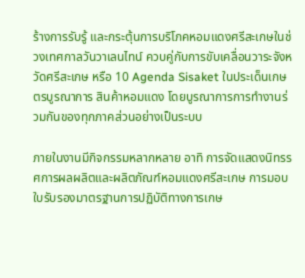ร้างการรับรู้ และกระตุ้นการบริโภคหอมแดงศรีสะเกษในช่วงเทศกาลวันวาเลนไทน์ ควบคู่กับการขับเคลื่อนวาระจังหวัดศรีสะเกษ หรือ 10 Agenda Sisaket ในประเด็นเกษตรบูรณาการ สินค้าหอมแดง โดยบูรณาการการทำงานร่วมกันของทุกภาคส่วนอย่างเป็นระบบ

ภายในงานมีกิจกรรมหลากหลาย อาทิ การจัดแสดงนิทรรศการผลผลิตและผลิตภัณฑ์หอมแดงศรีสะเกษ การมอบใบรับรองมาตรฐานการปฏิบัติทางการเกษ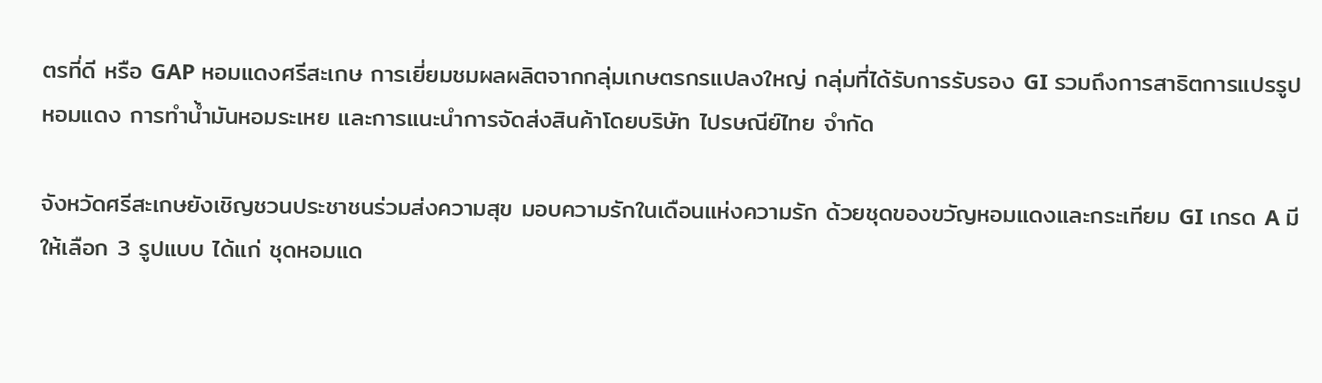ตรที่ดี หรือ GAP หอมแดงศรีสะเกษ การเยี่ยมชมผลผลิตจากกลุ่มเกษตรกรแปลงใหญ่ กลุ่มที่ได้รับการรับรอง GI รวมถึงการสาธิตการแปรรูปหอมแดง การทำน้ำมันหอมระเหย และการแนะนำการจัดส่งสินค้าโดยบริษัท ไปรษณีย์ไทย จำกัด

จังหวัดศรีสะเกษยังเชิญชวนประชาชนร่วมส่งความสุข มอบความรักในเดือนแห่งความรัก ด้วยชุดของขวัญหอมแดงและกระเทียม GI เกรด A มีให้เลือก 3 รูปแบบ ได้แก่ ชุดหอมแด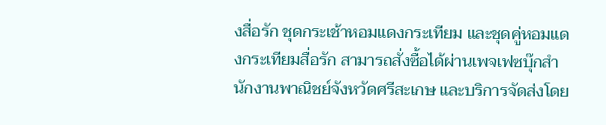งสื่อรัก ชุดกระเช้าหอมแดงกระเทียม และชุดคู่หอมแดงกระเทียมสื่อรัก สามารถสั่งซื้อได้ผ่านเพจเฟซบุ๊กสำนักงานพาณิชย์จังหวัดศรีสะเกษ และบริการจัดส่งโดย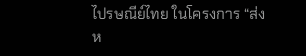ไปรษณีย์ไทย ในโครงการ “ส่งห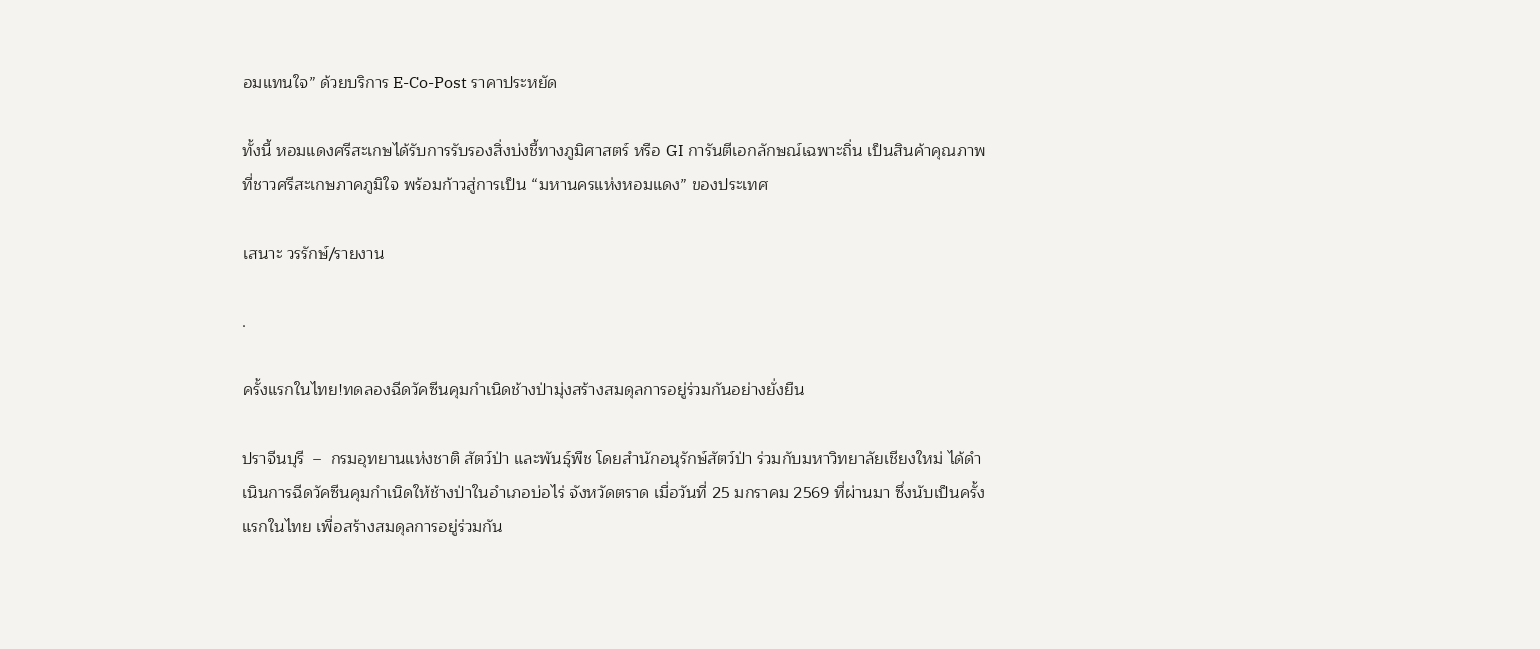อมแทนใจ” ด้วยบริการ E-Co-Post ราคาประหยัด

ทั้งนี้ หอมแดงศรีสะเกษได้รับการรับรองสิ่งบ่งชี้ทางภูมิศาสตร์ หรือ GI การันตีเอกลักษณ์เฉพาะถิ่น เป็นสินค้าคุณภาพที่ชาวศรีสะเกษภาคภูมิใจ พร้อมก้าวสู่การเป็น “มหานครแห่งหอมแดง” ของประเทศ

เสนาะ วรรักษ์/รายงาน

.

ครั้งแรกในไทย!ทดลองฉีดวัคซีนคุมกำเนิดช้างป่ามุ่งสร้างสมดุลการอยู่ร่วมกันอย่างยั่งยืน

ปราจีนบุรี  –  กรมอุทยานแห่งชาติ สัตว์ป่า และพันธุ์พืช โดยสำนักอนุรักษ์สัตว์ป่า ร่วมกับมหาวิทยาลัยเชียงใหม่ ได้ดำเนินการฉีดวัคซีนคุมกำเนิดให้ช้างป่าในอำเภอบ่อไร่ จังหวัดตราด เมื่อวันที่ 25 มกราคม 2569 ที่ผ่านมา ซึ่งนับเป็นครั้งแรกในไทย เพื่อสร้างสมดุลการอยู่ร่วมกัน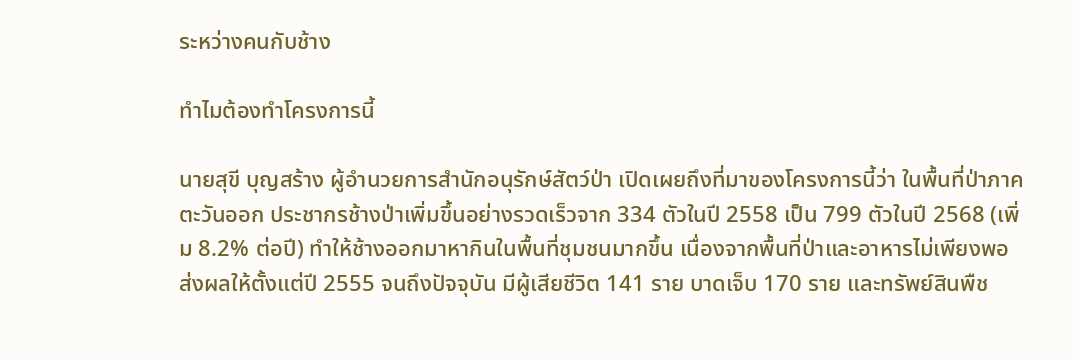ระหว่างคนกับช้าง

ทำไมต้องทำโครงการนี้

นายสุขี บุญสร้าง ผู้อำนวยการสำนักอนุรักษ์สัตว์ป่า เปิดเผยถึงที่มาของโครงการนี้ว่า ในพื้นที่ป่าภาคตะวันออก ประชากรช้างป่าเพิ่มขึ้นอย่างรวดเร็วจาก 334 ตัวในปี 2558 เป็น 799 ตัวในปี 2568 (เพิ่ม 8.2% ต่อปี) ทำให้ช้างออกมาหากินในพื้นที่ชุมชนมากขึ้น เนื่องจากพื้นที่ป่าและอาหารไม่เพียงพอ ส่งผลให้ตั้งแต่ปี 2555 จนถึงปัจจุบัน มีผู้เสียชีวิต 141 ราย บาดเจ็บ 170 ราย และทรัพย์สินพืช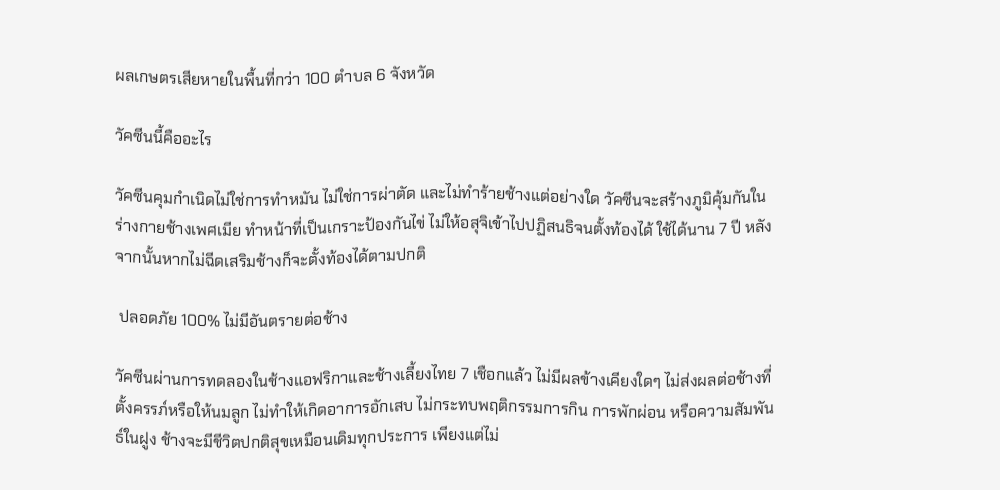ผลเกษตรเสียหายในพื้นที่กว่า 100 ตำบล 6 จังหวัด

วัคซีนนี้คืออะไร

วัคซีนคุมกำเนิดไม่ใช่การทำหมัน ไม่ใช่การผ่าตัด และไม่ทำร้ายช้างแต่อย่างใด วัคซีนจะสร้างภูมิคุ้มกันในร่างกายช้างเพศเมีย ทำหน้าที่เป็นเกราะป้องกันไข่ ไม่ให้อสุจิเข้าไปปฏิสนธิจนตั้งท้องได้ ใช้ได้นาน 7 ปี หลังจากนั้นหากไม่ฉีดเสริมช้างก็จะตั้งท้องได้ตามปกติ

 ปลอดภัย 100% ไม่มีอันตรายต่อช้าง

วัคซีนผ่านการทดลองในช้างแอฟริกาและช้างเลี้ยงไทย 7 เชือกแล้ว ไม่มีผลข้างเคียงใดๆ ไม่ส่งผลต่อช้างที่ตั้งครรภ์หรือให้นมลูก ไม่ทำให้เกิดอาการอักเสบ ไม่กระทบพฤติกรรมการกิน การพักผ่อน หรือความสัมพันธ์ในฝูง ช้างจะมีชีวิตปกติสุขเหมือนเดิมทุกประการ เพียงแต่ไม่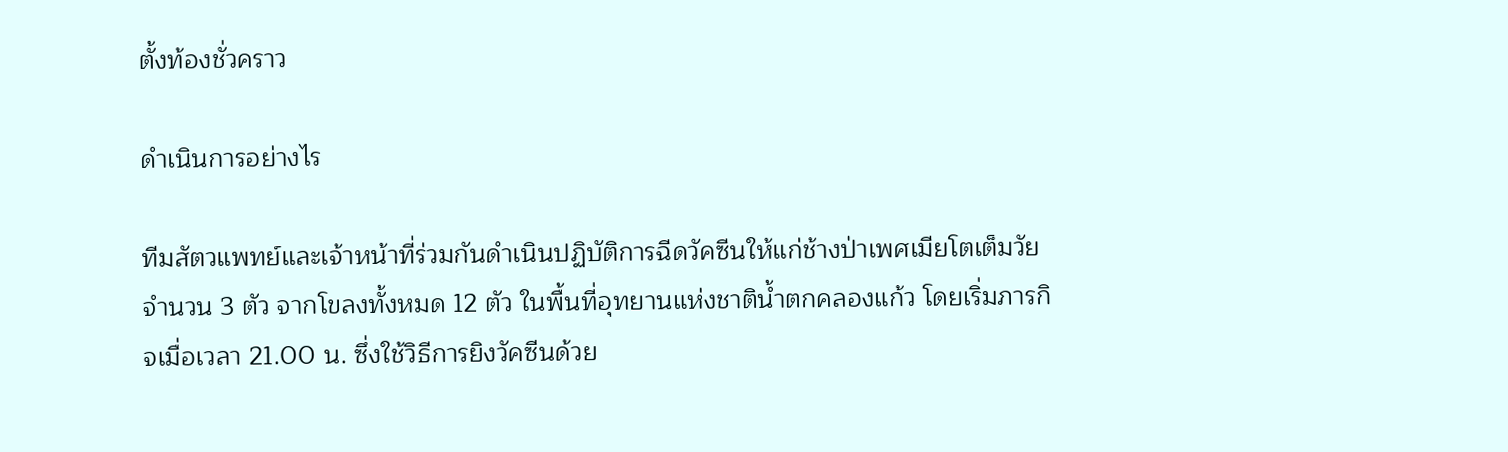ตั้งท้องชั่วคราว

ดำเนินการอย่างไร

ทีมสัตวแพทย์และเจ้าหน้าที่ร่วมกันดำเนินปฏิบัติการฉีดวัคซีนให้แก่ช้างป่าเพศเมียโตเต็มวัยจำนวน 3 ตัว จากโขลงทั้งหมด 12 ตัว ในพื้นที่อุทยานแห่งชาติน้ำตกคลองแก้ว โดยเริ่มภารกิจเมื่อเวลา 21.00 น. ซึ่งใช้วิธีการยิงวัคซีนด้วย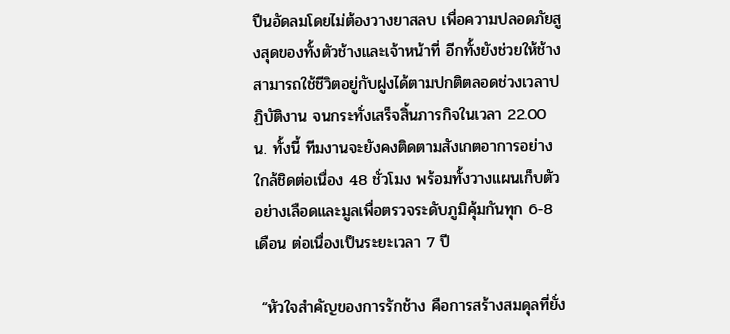ปืนอัดลมโดยไม่ต้องวางยาสลบ เพื่อความปลอดภัยสูงสุดของทั้งตัวช้างและเจ้าหน้าที่ อีกทั้งยังช่วยให้ช้างสามารถใช้ชีวิตอยู่กับฝูงได้ตามปกติตลอดช่วงเวลาปฏิบัติงาน จนกระทั่งเสร็จสิ้นภารกิจในเวลา 22.00 น. ทั้งนี้ ทีมงานจะยังคงติดตามสังเกตอาการอย่างใกล้ชิดต่อเนื่อง 48 ชั่วโมง พร้อมทั้งวางแผนเก็บตัวอย่างเลือดและมูลเพื่อตรวจระดับภูมิคุ้มกันทุก 6-8 เดือน ต่อเนื่องเป็นระยะเวลา 7 ปี

 “หัวใจสำคัญของการรักช้าง คือการสร้างสมดุลที่ยั่ง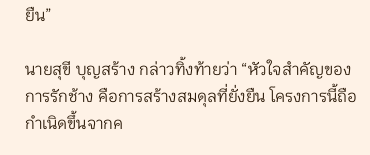ยืน”

นายสุขี บุญสร้าง กล่าวทิ้งท้ายว่า “หัวใจสำคัญของการรักช้าง คือการสร้างสมดุลที่ยั่งยืน โครงการนี้ถือกำเนิดขึ้นจากค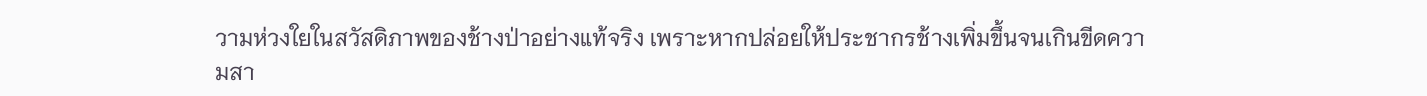วามห่วงใยในสวัสดิภาพของช้างป่าอย่างแท้จริง เพราะหากปล่อยให้ประชากรช้างเพิ่มขึ้นจนเกินขีดความสา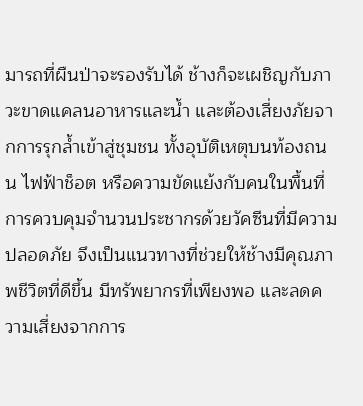มารถที่ผืนป่าจะรองรับได้ ช้างก็จะเผชิญกับภาวะขาดแคลนอาหารและน้ำ และต้องเสี่ยงภัยจากการรุกล้ำเข้าสู่ชุมชน ทั้งอุบัติเหตุบนท้องถนน ไฟฟ้าช็อต หรือความขัดแย้งกับคนในพื้นที่ การควบคุมจำนวนประชากรด้วยวัคซีนที่มีความปลอดภัย จึงเป็นแนวทางที่ช่วยให้ช้างมีคุณภาพชีวิตที่ดีขึ้น มีทรัพยากรที่เพียงพอ และลดความเสี่ยงจากการ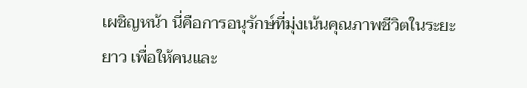เผชิญหน้า นี่คือการอนุรักษ์ที่มุ่งเน้นคุณภาพชีวิตในระยะยาว เพื่อให้คนและ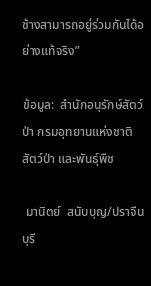ช้างสามารถอยู่ร่วมกันได้อย่างแท้จริง”

ข้อมูล:  สำนักอนุรักษ์สัตว์ป่า กรมอุทยานแห่งชาติ สัตว์ป่า และพันธุ์พืช

 มานิตย์  สนับบุญ/ปราจีนบุรี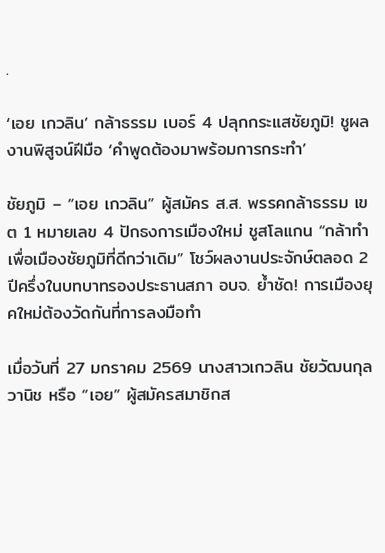.

‘เอย เกวลิน’ กล้าธรรม เบอร์ 4 ปลุกกระแสชัยภูมิ! ชูผลงานพิสูจน์ฝีมือ ‘คำพูดต้องมาพร้อมการกระทำ’

ชัยภูมิ – “เอย เกวลิน” ผู้สมัคร ส.ส. พรรคกล้าธรรม เขต 1 หมายเลข 4 ปักธงการเมืองใหม่ ชูสโลแกน “กล้าทำเพื่อเมืองชัยภูมิที่ดีกว่าเดิม” โชว์ผลงานประจักษ์ตลอด 2 ปีครึ่งในบทบาทรองประธานสภา อบจ. ย้ำชัด! การเมืองยุคใหม่ต้องวัดกันที่การลงมือทำ

เมื่อวันที่ 27 มกราคม 2569 นางสาวเกวลิน ชัยวัฒนกุลวานิช หรือ “เอย” ผู้สมัครสมาชิกส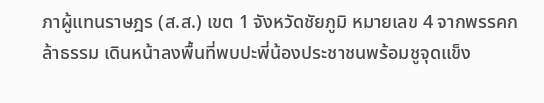ภาผู้แทนราษฎร (ส.ส.) เขต 1 จังหวัดชัยภูมิ หมายเลข 4 จากพรรคกล้าธรรม เดินหน้าลงพื้นที่พบปะพี่น้องประชาชนพร้อมชูจุดแข็ง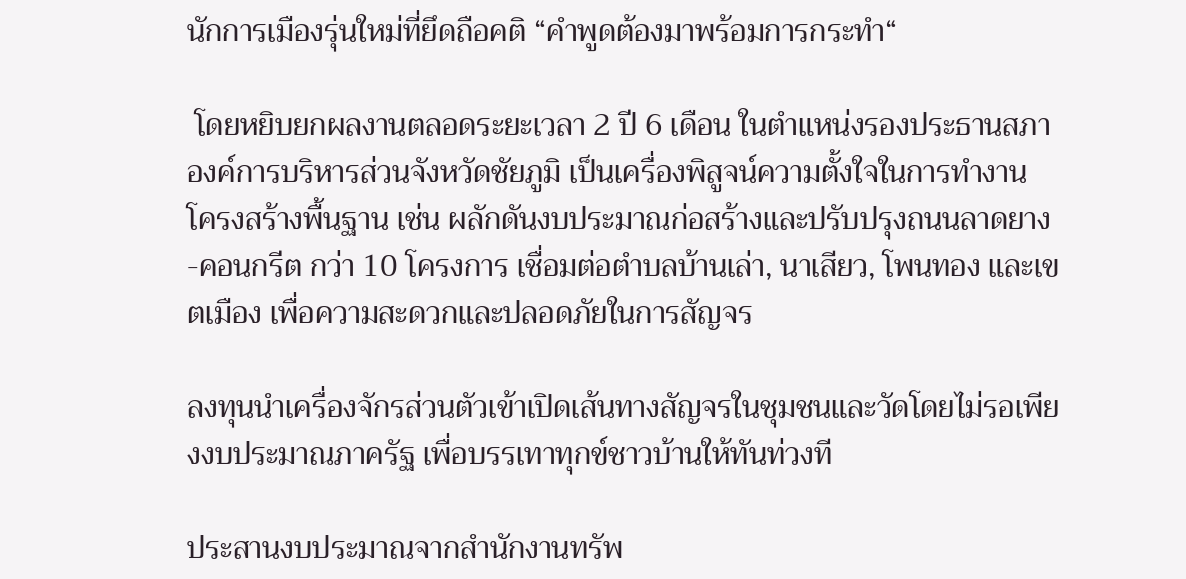นักการเมืองรุ่นใหม่ที่ยึดถือคติ “คำพูดต้องมาพร้อมการกระทำ“

 โดยหยิบยกผลงานตลอดระยะเวลา 2 ปี 6 เดือน ในตำแหน่งรองประธานสภาองค์การบริหารส่วนจังหวัดชัยภูมิ เป็นเครื่องพิสูจน์ความตั้งใจในการทำงาน  โครงสร้างพื้นฐาน เช่น ผลักดันงบประมาณก่อสร้างและปรับปรุงถนนลาดยาง-คอนกรีต กว่า 10 โครงการ เชื่อมต่อตำบลบ้านเล่า, นาเสียว, โพนทอง และเขตเมือง เพื่อความสะดวกและปลอดภัยในการสัญจร

ลงทุนนำเครื่องจักรส่วนตัวเข้าเปิดเส้นทางสัญจรในชุมชนและวัดโดยไม่รอเพียงงบประมาณภาครัฐ เพื่อบรรเทาทุกข์ชาวบ้านให้ทันท่วงที

ประสานงบประมาณจากสำนักงานทรัพ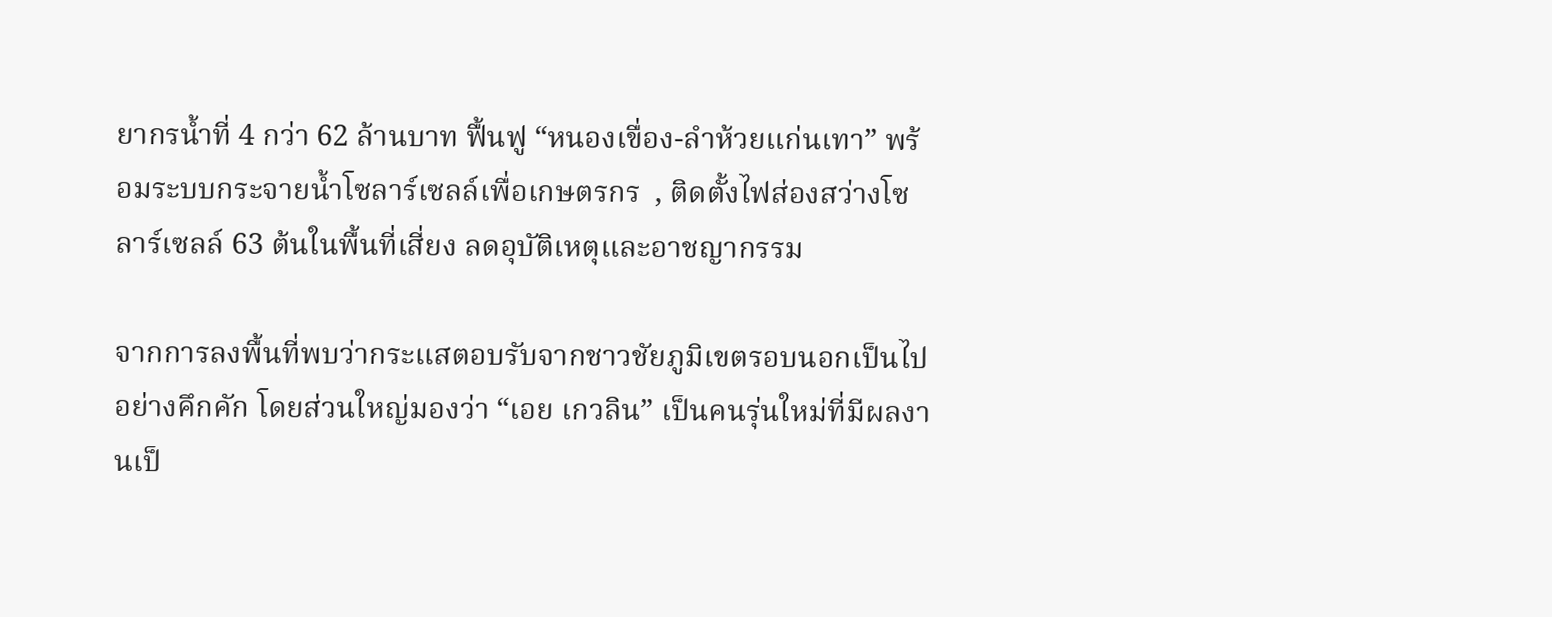ยากรน้ำที่ 4 กว่า 62 ล้านบาท ฟื้นฟู “หนองเขื่อง-ลำห้วยแก่นเทา” พร้อมระบบกระจายน้ำโซลาร์เซลล์เพื่อเกษตรกร  , ติดตั้งไฟส่องสว่างโซลาร์เซลล์ 63 ต้นในพื้นที่เสี่ยง ลดอุบัติเหตุและอาชญากรรม

จากการลงพื้นที่พบว่ากระแสตอบรับจากชาวชัยภูมิเขตรอบนอกเป็นไปอย่างคึกคัก โดยส่วนใหญ่มองว่า “เอย เกวลิน” เป็นคนรุ่นใหม่ที่มีผลงานเป็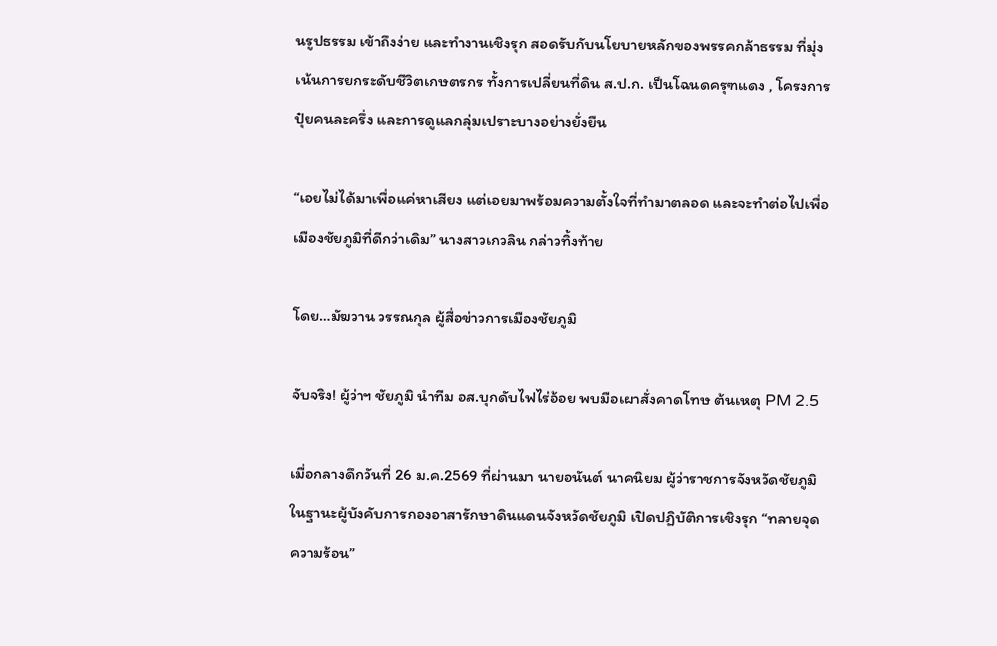นรูปธรรม เข้าถึงง่าย และทำงานเชิงรุก สอดรับกับนโยบายหลักของพรรคกล้าธรรม ที่มุ่งเน้นการยกระดับชีวิตเกษตรกร ทั้งการเปลี่ยนที่ดิน ส.ป.ก. เป็นโฉนดครุฑแดง , โครงการปุ๋ยคนละครึ่ง และการดูแลกลุ่มเปราะบางอย่างยั่งยืน

“เอยไม่ได้มาเพื่อแค่หาเสียง แต่เอยมาพร้อมความตั้งใจที่ทำมาตลอด และจะทำต่อไปเพื่อเมืองชัยภูมิที่ดีกว่าเดิม” นางสาวเกวลิน กล่าวทิ้งท้าย

โดย…มัฆวาน วรรณกุล ผู้สื่อข่าวการเมืองชัยภูมิ

จับจริง! ผู้ว่าฯ ชัยภูมิ นำทีม อส.บุกดับไฟไร่อ้อย พบมือเผาสั่งคาดโทษ ต้นเหตุ PM 2.5

เมื่อกลางดึกวันที่ 26 ม.ค.2569 ที่ผ่านมา นายอนันต์ นาคนิยม ผู้ว่าราชการจังหวัดชัยภูมิ ในฐานะผู้บังคับการกองอาสารักษาดินแดนจังหวัดชัยภูมิ เปิดปฏิบัติการเชิงรุก “ทลายจุดความร้อน”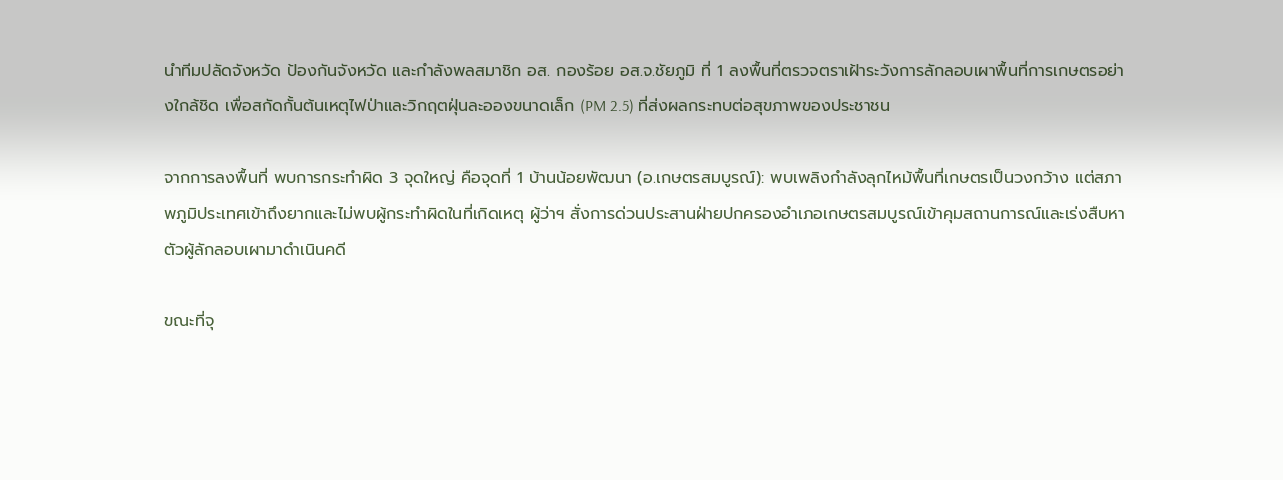นำทีมปลัดจังหวัด ป้องกันจังหวัด และกำลังพลสมาชิก อส. กองร้อย อส.จ.ชัยภูมิ ที่ 1 ลงพื้นที่ตรวจตราเฝ้าระวังการลักลอบเผาพื้นที่การเกษตรอย่างใกล้ชิด เพื่อสกัดกั้นต้นเหตุไฟป่าและวิกฤตฝุ่นละอองขนาดเล็ก (PM 2.5) ที่ส่งผลกระทบต่อสุขภาพของประชาชน

จากการลงพื้นที่ พบการกระทำผิด 3 จุดใหญ่ คือจุดที่ 1 บ้านน้อยพัฒนา (อ.เกษตรสมบูรณ์): พบเพลิงกำลังลุกไหม้พื้นที่เกษตรเป็นวงกว้าง แต่สภาพภูมิประเทศเข้าถึงยากและไม่พบผู้กระทำผิดในที่เกิดเหตุ ผู้ว่าฯ สั่งการด่วนประสานฝ่ายปกครองอำเภอเกษตรสมบูรณ์เข้าคุมสถานการณ์และเร่งสืบหาตัวผู้ลักลอบเผามาดำเนินคดี

ขณะที่จุ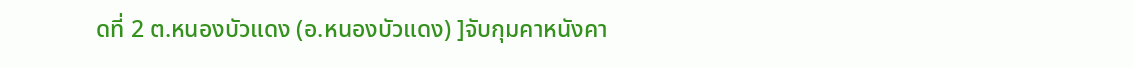ดที่ 2 ต.หนองบัวแดง (อ.หนองบัวแดง) ]จับกุมคาหนังคา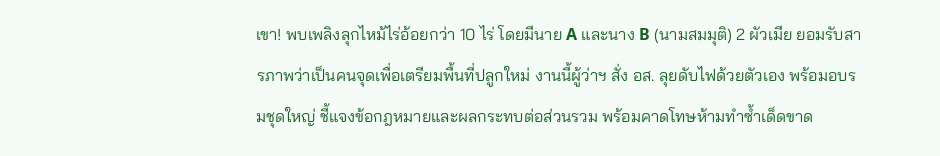เขา! พบเพลิงลุกไหม้ไร่อ้อยกว่า 10 ไร่ โดยมีนาย A และนาง B (นามสมมุติ) 2 ผัวเมีย ยอมรับสารภาพว่าเป็นคนจุดเพื่อเตรียมพื้นที่ปลูกใหม่ งานนี้ผู้ว่าฯ สั่ง อส. ลุยดับไฟด้วยตัวเอง พร้อมอบรมชุดใหญ่ ชี้แจงข้อกฎหมายและผลกระทบต่อส่วนรวม พร้อมคาดโทษห้ามทำซ้ำเด็ดขาด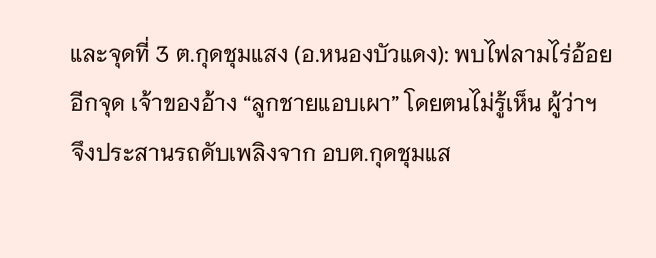และจุดที่ 3 ต.กุดชุมแสง (อ.หนองบัวแดง): พบไฟลามไร่อ้อยอีกจุด เจ้าของอ้าง “ลูกชายแอบเผา” โดยตนไม่รู้เห็น ผู้ว่าฯ จึงประสานรถดับเพลิงจาก อบต.กุดชุมแส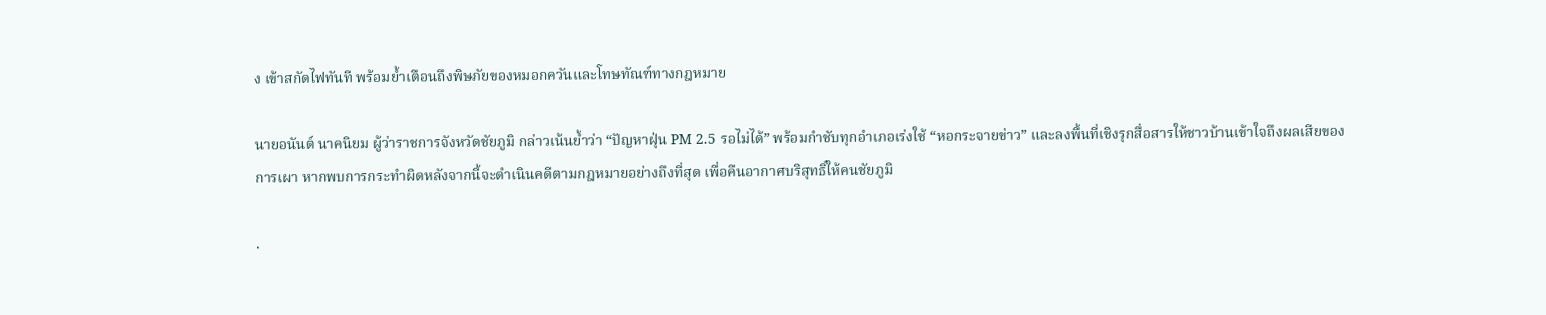ง เข้าสกัดไฟทันที พร้อมย้ำเตือนถึงพิษภัยของหมอกควันและโทษทัณฑ์ทางกฎหมาย

นายอนันต์ นาคนิยม ผู้ว่าราชการจังหวัดชัยภูมิ กล่าวเน้นย้ำว่า “ปัญหาฝุ่น PM 2.5 รอไม่ได้” พร้อมกำชับทุกอำเภอเร่งใช้ “หอกระจายข่าว” และลงพื้นที่เชิงรุกสื่อสารให้ชาวบ้านเข้าใจถึงผลเสียของการเผา หากพบการกระทำผิดหลังจากนี้จะดำเนินคดีตามกฎหมายอย่างถึงที่สุด เพื่อคืนอากาศบริสุทธิ์ให้คนชัยภูมิ

.